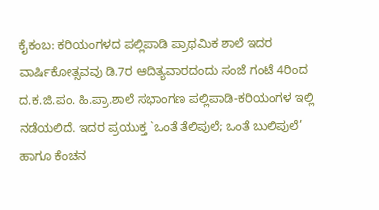ಕೈಕಂಬ: ಕರಿಯಂಗಳದ ಪಲ್ಲಿಪಾಡಿ ಪ್ರಾಥಮಿಕ ಶಾಲೆ ಇದರ ವಾರ್ಷಿಕೋತ್ಸವವು ಡಿ.7ರ ಆದಿತ್ಯವಾರದಂದು ಸಂಜೆ ಗಂಟೆ 4ರಿಂದ ದ.ಕ.ಜಿ.ಪಂ. ಹಿ.ಪ್ರಾ.ಶಾಲೆ ಸಭಾಂಗಣ ಪಲ್ಲಿಪಾಡಿ-ಕರಿಯಂಗಳ ಇಲ್ಲಿ ನಡೆಯಲಿದೆ. ಇದರ ಪ್ರಯುಕ್ತ `ಒಂತೆ ತೆಲಿಪುಲೆ; ಒಂತೆ ಬುಲಿಪುಲೆ’ ಹಾಗೂ ಕೆಂಚನ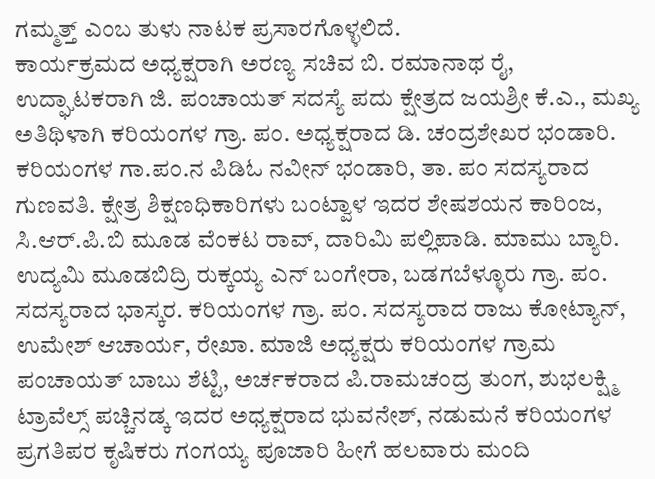ಗಮ್ಮತ್ತ್ ಎಂಬ ತುಳು ನಾಟಕ ಪ್ರಸಾರಗೊಳ್ಳಲಿದೆ.
ಕಾರ್ಯಕ್ರಮದ ಅಧ್ಯಕ್ಷರಾಗಿ ಅರಣ್ಯ ಸಚಿವ ಬಿ. ರಮಾನಾಥ ರೈ, ಉದ್ಘಾಟಕರಾಗಿ ಜಿ. ಪಂಚಾಯತ್ ಸದಸ್ಯೆ ಪದು ಕ್ಷೇತ್ರದ ಜಯಶ್ರೀ ಕೆ.ಎ., ಮಖ್ಯ ಅತಿಥಿಳಾಗಿ ಕರಿಯಂಗಳ ಗ್ರಾ. ಪಂ. ಅಧ್ಯಕ್ಷರಾದ ಡಿ. ಚಂದ್ರಶೇಖರ ಭಂಡಾರಿ. ಕರಿಯಂಗಳ ಗಾ.ಪಂ.ನ ಪಿಡಿಓ ನವೀನ್ ಭಂಡಾರಿ, ತಾ. ಪಂ ಸದಸ್ಯರಾದ ಗುಣವತಿ. ಕ್ಷೇತ್ರ ಶಿಕ್ಷಣಧಿಕಾರಿಗಳು ಬಂಟ್ವಾಳ ಇದರ ಶೇಷಶಯನ ಕಾರಿಂಜ, ಸಿ.ಆರ್.ಪಿ.ಬಿ ಮೂಡ ವೆಂಕಟ ರಾವ್, ದಾರಿಮಿ ಪಲ್ಲಿಪಾಡಿ. ಮಾಮು ಬ್ಯಾರಿ. ಉದ್ಯಮಿ ಮೂಡಬಿದ್ರಿ ರುಕ್ಕಯ್ಯ ಎನ್ ಬಂಗೇರಾ, ಬಡಗಬೆಳ್ಳೂರು ಗ್ರಾ. ಪಂ. ಸದಸ್ಯರಾದ ಭಾಸ್ಕರ. ಕರಿಯಂಗಳ ಗ್ರಾ. ಪಂ. ಸದಸ್ಯರಾದ ರಾಜು ಕೋಟ್ಯಾನ್, ಉಮೇಶ್ ಆಚಾರ್ಯ, ರೇಖಾ. ಮಾಜಿ ಅಧ್ಯಕ್ಷರು ಕರಿಯಂಗಳ ಗ್ರಾಮ ಪಂಚಾಯತ್ ಬಾಬು ಶೆಟ್ಟಿ, ಅರ್ಚಕರಾದ ಪಿ.ರಾಮಚಂದ್ರ ತುಂಗ, ಶುಭಲಕ್ಷ್ಮಿ ಟ್ರಾವೆಲ್ಸ್ ಪಚ್ಚಿನಡ್ಕ ಇದರ ಅಧ್ಯಕ್ಷರಾದ ಭುವನೇಶ್, ನಡುಮನೆ ಕರಿಯಂಗಳ ಪ್ರಗತಿಪರ ಕೃಷಿಕರು ಗಂಗಯ್ಯ ಪೂಜಾರಿ ಹೀಗೆ ಹಲವಾರು ಮಂದಿ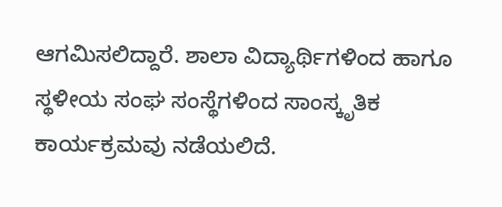ಆಗಮಿಸಲಿದ್ದಾರೆ. ಶಾಲಾ ವಿದ್ಯಾರ್ಥಿಗಳಿಂದ ಹಾಗೂ ಸ್ಥಳೀಯ ಸಂಘ ಸಂಸ್ಥೆಗಳಿಂದ ಸಾಂಸ್ಕೃತಿಕ ಕಾರ್ಯಕ್ರಮವು ನಡೆಯಲಿದೆ.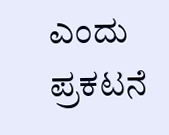ಎಂದು ಪ್ರಕಟನೆ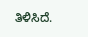ತಿಳಿಸಿದೆ.